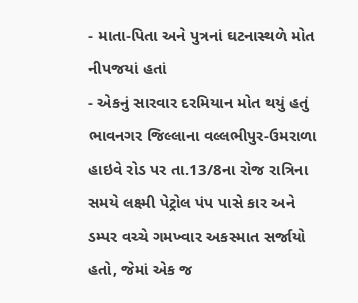- માતા-પિતા અને પુત્રનાં ઘટનાસ્થળે મોત નીપજયાં હતાં
- એકનું સારવાર દરમિયાન મોત થયું હતું
ભાવનગર જિલ્લાના વલ્લભીપુર-ઉમરાળા હાઇવે રોડ પર તા.13/8ના રોજ રાત્રિના સમયે લક્ષ્મી પેટ્રોલ પંપ પાસે કાર અને ડમ્પર વચ્ચે ગમખ્વાર અકસ્માત સર્જાયો હતો, જેમાં એક જ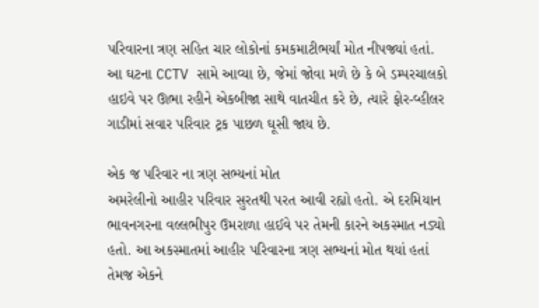પરિવારના ત્રણ સહિત ચાર લોકોનાં કમકમાટીભર્યાં મોત નીપજ્યાં હતાં. આ ઘટના CCTV સામે આવ્યા છે, જેમાં જોવા મળે છે કે બે ડમ્પરચાલકો હાઇવે પર ઊભા રહીને એકબીજા સાથે વાતચીત કરે છે, ત્યારે ફોર-વ્હીલર ગાડીમાં સવાર પરિવાર ટ્રક પાછળ ઘૂસી જાય છે.

એક જ પરિવાર ના ત્રણ સભ્યનાં મોત
અમરેલીનો આહીર પરિવાર સુરતથી પરત આવી રહ્યો હતો. એ દરમિયાન ભાવનગરના વલ્લભીપુર ઉમરાળા હાઈવે પર તેમની કારને અકસ્માત નડ્યો હતો. આ અકસ્માતમાં આહીર પરિવારના ત્રણ સભ્યનાં મોત થયાં હતાં તેમજ એકને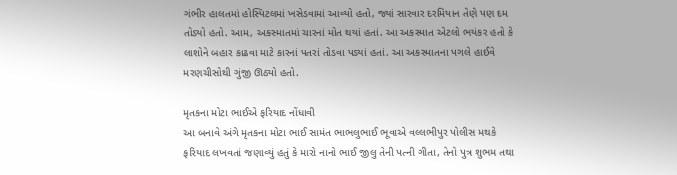ગંભીર હાલતમાં હોસ્પિટલમાં ખસેડવામાં આવ્યો હતો, જ્યાં સારવાર દરમિયાન તેણે પણ દમ તોડ્યો હતો. આમ, અકસ્માતમાં ચારનાં મોત થયાં હતાં. આ અકસ્માત એટલો ભયંકર હતો કે લાશોને બહાર કાઢવા માટે કારનાં પતરાં તોડવા પડ્યાં હતાં. આ અકસ્માતના પગલે હાઈવે મરણચીસોથી ગુંજી ઊઠ્યો હતો.

મૃતકના મોટા ભાઈએ ફરિયાદ નોંધાવી
આ બનાવે અંગે મૃતકના મોટા ભાઈ સામંત ભાભલુભાઈ ભૂવાએ વલ્લભીપુર પોલીસ મથકે ફરિયાદ લખવતાં જણાવ્યું હતું કે મારો નાનો ભાઈ જીલુ તેની પત્ની ગીતા, તેનો પુત્ર શુભમ તથા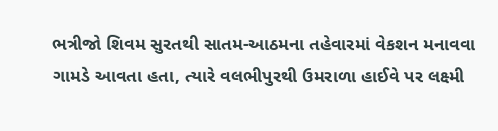ભત્રીજો શિવમ સુરતથી સાતમ-આઠમના તહેવારમાં વેકશન મનાવવા ગામડે આવતા હતા, ત્યારે વલભીપુરથી ઉમરાળા હાઈવે પર લક્ષ્મી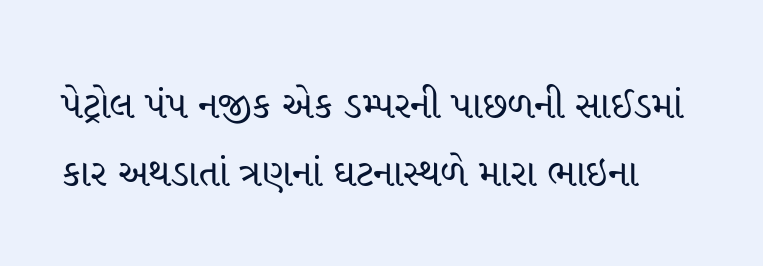પેટ્રોલ પંપ નજીક એક ડમ્પરની પાછળની સાઈડમાં કાર અથડાતાં ત્રણનાં ઘટનાસ્થળે મારા ભાઇના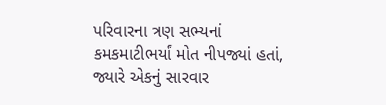પરિવારના ત્રણ સભ્યનાં કમકમાટીભર્યાં મોત નીપજ્યાં હતાં, જ્યારે એકનું સારવાર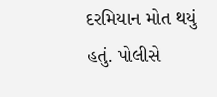દરમિયાન મોત થયું હતું. પોલીસે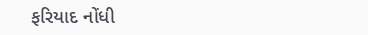ફરિયાદ નોંધી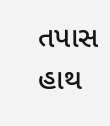તપાસ હાથ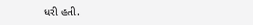ધરી હતી.